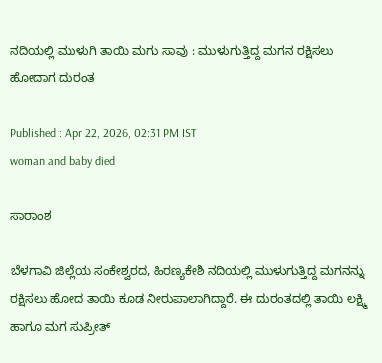ನದಿಯಲ್ಲಿ ಮುಳುಗಿ ತಾಯಿ ಮಗು ಸಾವು : ಮುಳುಗುತ್ತಿದ್ದ ಮಗನ ರಕ್ಷಿಸಲು ಹೋದಾಗ ದುರಂತ

Published : Apr 22, 2026, 02:31 PM IST
woman and baby died

ಸಾರಾಂಶ

ಬೆಳಗಾವಿ ಜಿಲ್ಲೆಯ ಸಂಕೇಶ್ವರದ, ಹಿರಣ್ಯಕೇಶಿ ನದಿಯಲ್ಲಿ ಮುಳುಗುತ್ತಿದ್ದ ಮಗನನ್ನು ರಕ್ಷಿಸಲು ಹೋದ ತಾಯಿ ಕೂಡ ನೀರುಪಾಲಾಗಿದ್ದಾರೆ. ಈ ದುರಂತದಲ್ಲಿ ತಾಯಿ ಲಕ್ಷ್ಮಿ ಹಾಗೂ ಮಗ ಸುಪ್ರೀತ್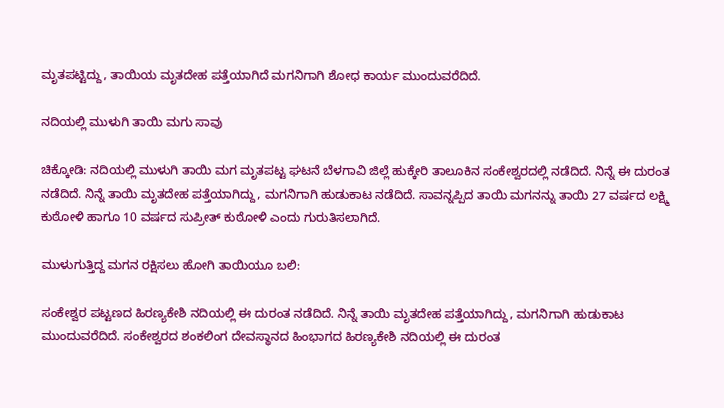ಮೃತಪಟ್ಟಿದ್ದು, ತಾಯಿಯ ಮೃತದೇಹ ಪತ್ತೆಯಾಗಿದೆ ಮಗನಿಗಾಗಿ ಶೋಧ ಕಾರ್ಯ ಮುಂದುವರೆದಿದೆ.

ನದಿಯಲ್ಲಿ ಮುಳುಗಿ ತಾಯಿ ಮಗು ಸಾವು

ಚಿಕ್ಕೋಡಿ: ನದಿಯಲ್ಲಿ ಮುಳುಗಿ ತಾಯಿ ಮಗ ಮೃತಪಟ್ಟ ಘಟನೆ ಬೆಳಗಾವಿ ಜಿಲ್ಲೆ ಹುಕ್ಕೇರಿ ತಾಲೂಕಿನ ಸಂಕೇಶ್ವರದಲ್ಲಿ ನಡೆದಿದೆ. ನಿನ್ನೆ ಈ ದುರಂತ ನಡೆದಿದೆ. ನಿನ್ನೆ ತಾಯಿ ಮೃತದೇಹ ಪತ್ತೆಯಾಗಿದ್ದು, ಮಗನಿಗಾಗಿ ಹುಡುಕಾಟ ನಡೆದಿದೆ. ಸಾವನ್ನಪ್ಪಿದ ತಾಯಿ ಮಗನನ್ನು ತಾಯಿ 27 ವರ್ಷದ ಲಕ್ಷ್ಮಿ ಕುಠೋಳಿ ಹಾಗೂ 10 ವರ್ಷದ ಸುಪ್ರೀತ್ ಕುಠೋಳಿ ಎಂದು ಗುರುತಿಸಲಾಗಿದೆ.

ಮುಳುಗುತ್ತಿದ್ದ ಮಗನ ರಕ್ಷಿಸಲು ಹೋಗಿ ತಾಯಿಯೂ ಬಲಿ:

ಸಂಕೇಶ್ವರ ಪಟ್ಟಣದ ಹಿರಣ್ಯಕೇಶಿ ನದಿಯಲ್ಲಿ ಈ ದುರಂತ ನಡೆದಿದೆ. ನಿನ್ನೆ ತಾಯಿ ಮೃತದೇಹ ಪತ್ತೆಯಾಗಿದ್ದು, ಮಗನಿಗಾಗಿ ಹುಡುಕಾಟ ಮುಂದುವರೆದಿದೆ. ಸಂಕೇಶ್ವರದ ಶಂಕಲಿಂಗ ದೇವಸ್ಥಾನದ ಹಿಂಭಾಗದ ಹಿರಣ್ಯಕೇಶಿ ನದಿಯಲ್ಲಿ ಈ ದುರಂತ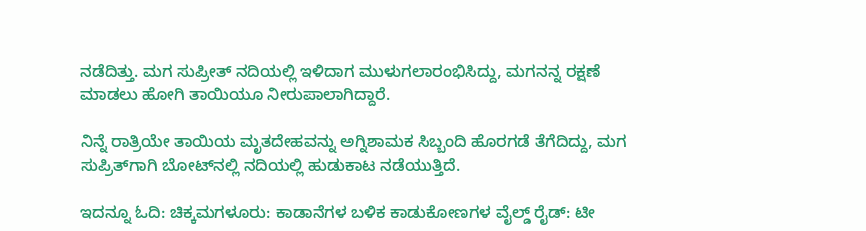ನಡೆದಿತ್ತು. ಮಗ ಸುಪ್ರೀತ್ ನದಿಯಲ್ಲಿ ಇಳಿದಾಗ ಮುಳುಗಲಾರಂಭಿಸಿದ್ದು, ಮಗನನ್ನ ರಕ್ಷಣೆ ಮಾಡಲು ಹೋಗಿ ತಾಯಿಯೂ ನೀರುಪಾಲಾಗಿದ್ದಾರೆ.

ನಿನ್ನೆ ರಾತ್ರಿಯೇ ತಾಯಿಯ ಮೃತದೇಹವನ್ನು ಅಗ್ನಿಶಾಮಕ ಸಿಬ್ಬಂದಿ ಹೊರಗಡೆ ತೆಗೆದಿದ್ದು, ಮಗ ಸುಪ್ರಿತ್‌ಗಾಗಿ ಬೋಟ್‌ನಲ್ಲಿ ನದಿಯಲ್ಲಿ ಹುಡುಕಾಟ ನಡೆಯುತ್ತಿದೆ.

ಇದನ್ನೂ ಓದಿ: ಚಿಕ್ಕಮಗಳೂರು: ಕಾಡಾನೆಗಳ ಬಳಿಕ ಕಾಡುಕೋಣಗಳ ವೈಲ್ಡ್ ರೈಡ್: ಟೀ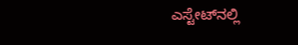ಎಸ್ಟೇಟ್‌ನಲ್ಲಿ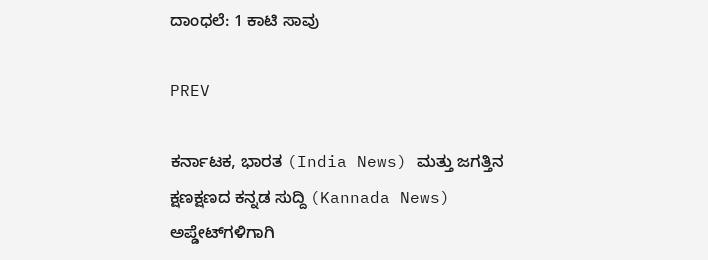ದಾಂಧಲೆ: 1 ಕಾಟಿ ಸಾವು

PREV

ಕರ್ನಾಟಕ, ಭಾರತ (India News) ಮತ್ತು ಜಗತ್ತಿನ ಕ್ಷಣಕ್ಷಣದ ಕನ್ನಡ ಸುದ್ದಿ (Kannada News) ಅಪ್ಡೇಟ್‌ಗಳಿಗಾಗಿ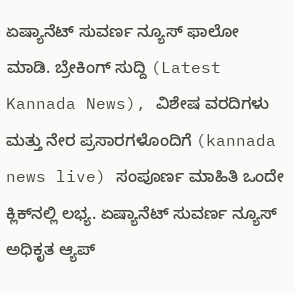ಏಷ್ಯಾನೆಟ್ ಸುವರ್ಣ ನ್ಯೂಸ್‌ ಫಾಲೋ ಮಾಡಿ. ಬ್ರೇಕಿಂಗ್ ಸುದ್ದಿ (Latest Kannada News), ವಿಶೇಷ ವರದಿಗಳು ಮತ್ತು ನೇರ ಪ್ರಸಾರಗಳೊಂದಿಗೆ (kannada news live) ಸಂಪೂರ್ಣ ಮಾಹಿತಿ ಒಂದೇ ಕ್ಲಿಕ್‌ನಲ್ಲಿ ಲಭ್ಯ. ಏಷ್ಯಾನೆಟ್ ಸುವರ್ಣ ನ್ಯೂಸ್ ಅಧಿಕೃತ ಆ್ಯಪ್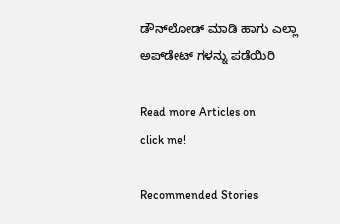ಡೌನ್‌ಲೋಡ್ ಮಾಡಿ ಹಾಗು ಎಲ್ಲಾ ಅಪ್‌ಡೇಟ್ ಗಳನ್ನು ಪಡೆಯಿರಿ

Read more Articles on
click me!

Recommended Stories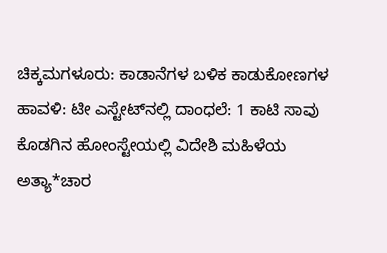ಚಿಕ್ಕಮಗಳೂರು: ಕಾಡಾನೆಗಳ ಬಳಿಕ ಕಾಡುಕೋಣಗಳ ಹಾವಳಿ: ಟೀ ಎಸ್ಟೇಟ್‌ನಲ್ಲಿ ದಾಂಧಲೆ: 1 ಕಾಟಿ ಸಾವು
ಕೊಡಗಿನ ಹೋಂಸ್ಟೇಯಲ್ಲಿ ವಿದೇಶಿ ಮಹಿಳೆಯ ಅತ್ಯಾ*ಚಾರ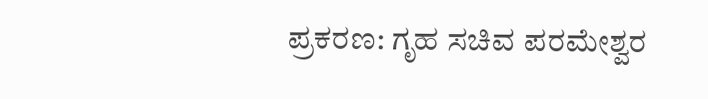ಪ್ರಕರಣ: ಗೃಹ ಸಚಿವ ಪರಮೇಶ್ವರ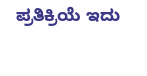ಪ್ರತಿಕ್ರಿಯೆ ಇದು